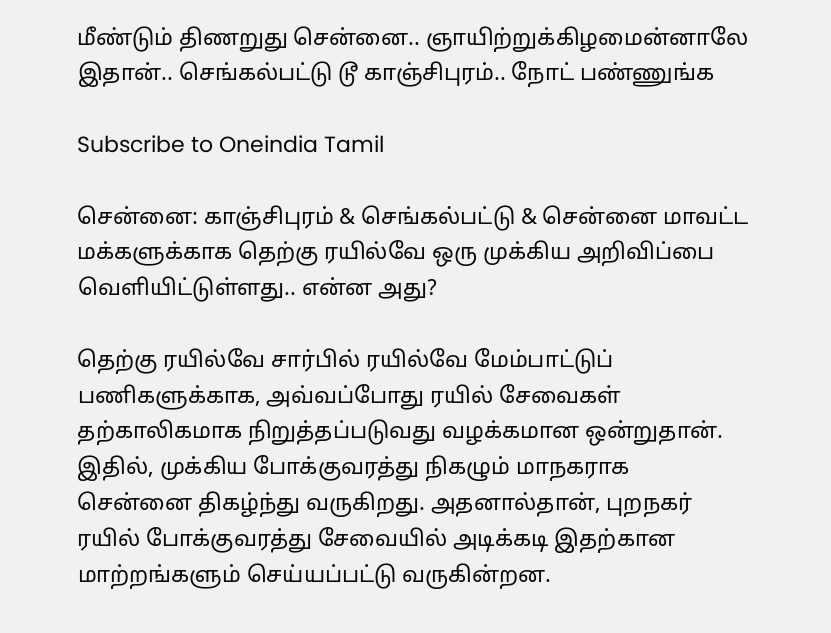மீண்டும் திணறுது சென்னை.. ஞாயிற்றுக்கிழமைன்னாலே இதான்.. செங்கல்பட்டு டூ காஞ்சிபுரம்.. நோட் பண்ணுங்க

Subscribe to Oneindia Tamil

சென்னை: காஞ்சிபுரம் & செங்கல்பட்டு & சென்னை மாவட்ட மக்களுக்காக தெற்கு ரயில்வே ஒரு முக்கிய அறிவிப்பை வெளியிட்டுள்ளது.. என்ன அது?

தெற்கு ரயில்வே சார்பில் ரயில்வே மேம்பாட்டுப் பணிகளுக்காக, அவ்வப்போது ரயில் சேவைகள் தற்காலிகமாக நிறுத்தப்படுவது வழக்கமான ஒன்றுதான். இதில், முக்கிய போக்குவரத்து நிகழும் மாநகராக சென்னை திகழ்ந்து வருகிறது. அதனால்தான், புறநகர் ரயில் போக்குவரத்து சேவையில் அடிக்கடி இதற்கான மாற்றங்களும் செய்யப்பட்டு வருகின்றன.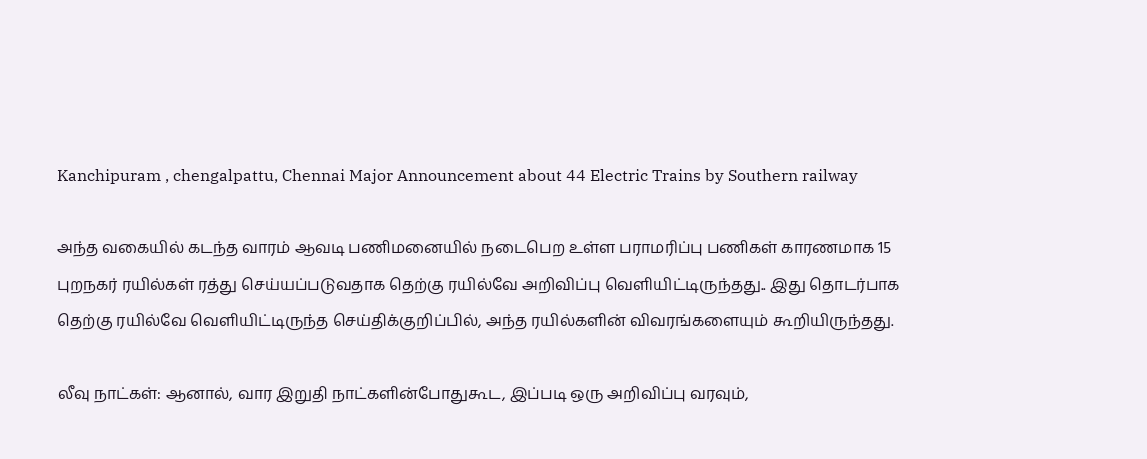Kanchipuram , chengalpattu, Chennai Major Announcement about 44 Electric Trains by Southern railway

அந்த வகையில் கடந்த வாரம் ஆவடி பணிமனையில் நடைபெற உள்ள பராமரிப்பு பணிகள் காரணமாக 15 புறநகர் ரயில்கள் ரத்து செய்யப்படுவதாக தெற்கு ரயில்வே அறிவிப்பு வெளியிட்டிருந்தது.. இது தொடர்பாக தெற்கு ரயில்வே வெளியிட்டிருந்த செய்திக்குறிப்பில், அந்த ரயில்களின் விவரங்களையும் கூறியிருந்தது.

லீவு நாட்கள்: ஆனால், வார இறுதி நாட்களின்போதுகூட, இப்படி ஒரு அறிவிப்பு வரவும்,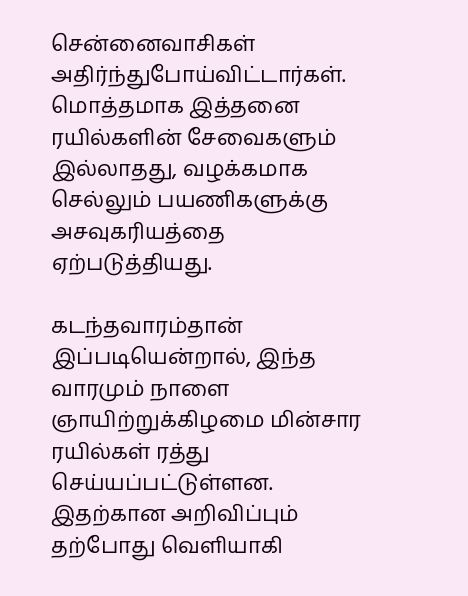சென்னைவாசிகள் அதிர்ந்துபோய்விட்டார்கள். மொத்தமாக இத்தனை ரயில்களின் சேவைகளும் இல்லாதது, வழக்கமாக செல்லும் பயணிகளுக்கு அசவுகரியத்தை ஏற்படுத்தியது.

கடந்தவாரம்தான் இப்படியென்றால், இந்த வாரமும் நாளை ஞாயிற்றுக்கிழமை மின்சார ரயில்கள் ரத்து செய்யப்பட்டுள்ளன. இதற்கான அறிவிப்பும் தற்போது வெளியாகி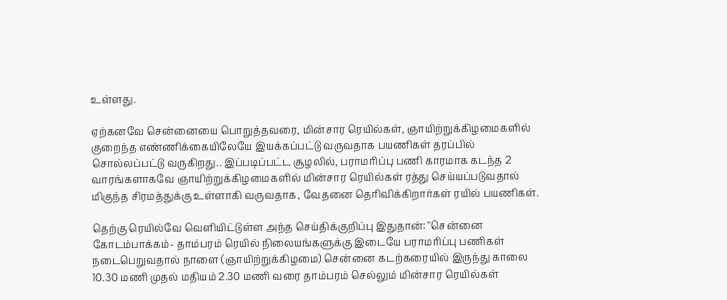உள்ளது.

ஏற்கனவே சென்னையை பொறுத்தவரை, மின்சார ரெயில்கள், ஞாயிற்றுக்கிழமைகளில் குறைந்த எண்ணிக்கையிலேயே இயக்கப்பட்டு வருவதாக பயணிகள் தரப்பில் சொல்லப்பட்டு வருகிறது.. இப்படிப்பட்ட சூழலில், பராமரிப்பு பணி காரமாக கடந்த 2 வாரங்களாகவே ஞாயிற்றுக்கிழமைகளில் மின்சார ரெயில்கள் ரத்து செய்யப்படுவதால் மிகுந்த சிரமத்துக்கு உள்ளாகி வருவதாக, வேதனை தெரிவிக்கிறார்கள் ரயில் பயணிகள்.

தெற்கு ரெயில்வே வெளியிட்டுள்ள அந்த செய்திக்குறிப்பு இதுதான்: "சென்னை கோடம்பாக்கம்- தாம்பரம் ரெயில் நிலையங்களுக்கு இடையே பராமரிப்பு பணிகள் நடைபெறுவதால் நாளை (ஞாயிற்றுக்கிழமை) சென்னை கடற்கரையில் இருந்து காலை 10.30 மணி முதல் மதியம் 2.30 மணி வரை தாம்பரம் செல்லும் மின்சார ரெயில்கள்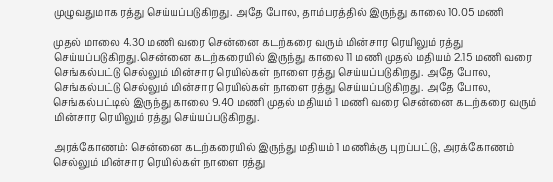முழுவதுமாக ரத்து செய்யப்படுகிறது. அதே போல, தாம்பரத்தில் இருந்து காலை 10.05 மணி

முதல் மாலை 4.30 மணி வரை சென்னை கடற்கரை வரும் மின்சார ரெயிலும் ரத்து செய்யப்படுகிறது.சென்னை கடற்கரையில் இருந்து காலை 11 மணி முதல் மதியம் 2.15 மணி வரை செங்கல்பட்டு செல்லும் மின்சார ரெயில்கள் நாளை ரத்து செய்யப்படுகிறது. அதே போல, செங்கல்பட்டு செல்லும் மின்சார ரெயில்கள் நாளை ரத்து செய்யப்படுகிறது. அதே போல, செங்கல்பட்டில் இருந்து காலை 9.40 மணி முதல் மதியம் 1 மணி வரை சென்னை கடற்கரை வரும் மின்சார ரெயிலும் ரத்து செய்யப்படுகிறது.

அரக்கோணம்: சென்னை கடற்கரையில் இருந்து மதியம் 1 மணிக்கு புறப்பட்டு, அரக்கோணம் செல்லும் மின்சார ரெயில்கள் நாளை ரத்து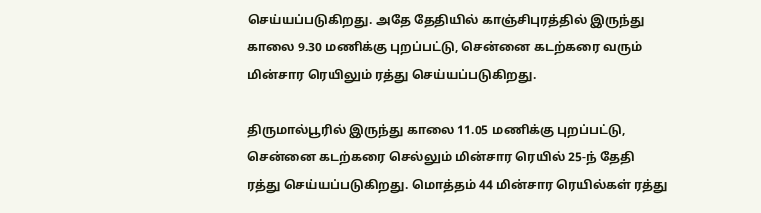செய்யப்படுகிறது. அதே தேதியில் காஞ்சிபுரத்தில் இருந்து காலை 9.30 மணிக்கு புறப்பட்டு, சென்னை கடற்கரை வரும் மின்சார ரெயிலும் ரத்து செய்யப்படுகிறது.

திருமால்பூரில் இருந்து காலை 11.05 மணிக்கு புறப்பட்டு, சென்னை கடற்கரை செல்லும் மின்சார ரெயில் 25-ந் தேதி ரத்து செய்யப்படுகிறது. மொத்தம் 44 மின்சார ரெயில்கள் ரத்து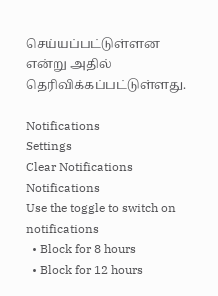செய்யப்பட்டுள்ளன என்று அதில் தெரிவிக்கப்பட்டுள்ளது.

Notifications
Settings
Clear Notifications
Notifications
Use the toggle to switch on notifications
  • Block for 8 hours
  • Block for 12 hours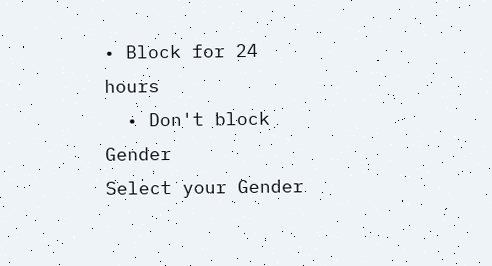• Block for 24 hours
  • Don't block
Gender
Select your Gender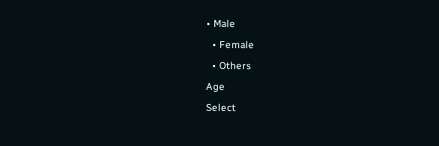• Male
  • Female
  • Others
Age
Select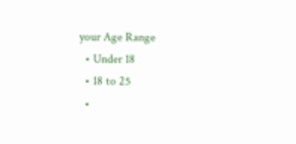your Age Range
  • Under 18
  • 18 to 25
  •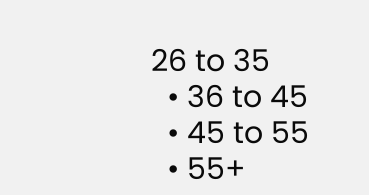26 to 35
  • 36 to 45
  • 45 to 55
  • 55+